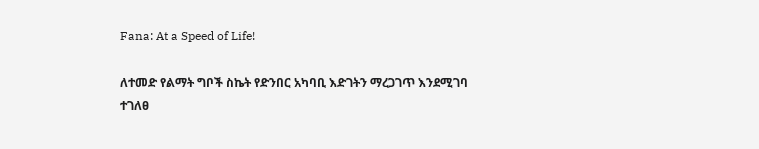Fana: At a Speed of Life!

ለተመድ የልማት ግቦች ስኬት የድንበር አካባቢ እድገትን ማረጋገጥ እንደሚገባ ተገለፀ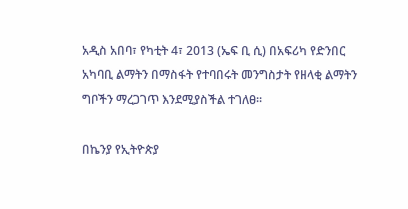አዲስ አበባ፣ የካቲት 4፣ 2013 (ኤፍ ቢ ሲ) በአፍሪካ የድንበር አካባቢ ልማትን በማስፋት የተባበሩት መንግስታት የዘላቂ ልማትን ግቦችን ማረጋገጥ እንደሚያስችል ተገለፀ፡፡

በኬንያ የኢትዮጵያ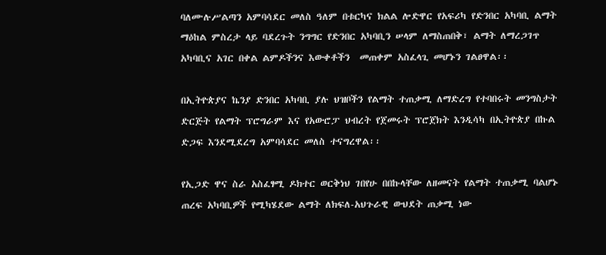ባለሙሉሥልጣን አምባሳደር መለስ ዓለም በቱርካና ክልል ሎድዋር የአፍሪካ የድንበር አካባቢ ልማት ማዕከል ምስረታ ላይ ባደረጉት ንግግር የድንበር አካባቢን ሠላም ለማስጠበቅ፣ ልማት ለማረጋገጥ አካባቢና አገር በቀል ልምዶችንና እውቀቶችን  መጠቀም አስፈላጊ መሆኑን ገልፀዋል፡፡

በኢትዮጵያና ኬንያ ድንበር አካባቢ ያሉ ህዝቦችን የልማት ተጠቃሚ ለማድረግ የተባበሩት መንግስታት ድርጅት የልማት ፕሮግራም እና የአውሮፓ ህብረት የጀመሩት ፕሮጀክት እንዲሳካ በኢትዮጵያ በኩል ድጋፍ እንደሚደረግ አምባሳደር መለስ ተናግረዋል፡፡

የኢጋድ ዋና ስራ አስፈፃሚ ዶክተር ወርቅነህ ገበየሁ በበኩላቸው ለዘመናት የልማት ተጠቃሚ ባልሆኑ ጠረፍ አካባቢዎች የሚካሄደው ልማት ለክፍለ-አህጉራዊ ውህደት ጠቃሚ ነው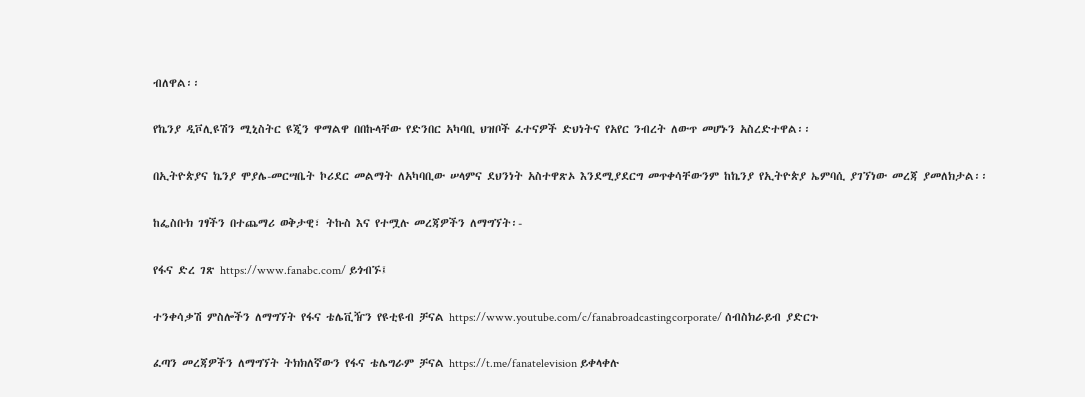ብለዋል፡፡

የኬንያ ዲቮሊዩሽን ሚኒስትር ዩጂን ዋማልዋ በበኩላቸው የድንበር አካባቢ ህዝቦች ፈተናዎች ድህነትና የአየር ንብረት ለውጥ መሆኑን አስረድተዋል፡፡

በኢትዮጵያና ኬንያ ሞያሌ-መርሣቤት ኮሪደር መልማት ለአካባቢው ሠላምና ደህንነት አስተዋጽኦ እንደሚያደርግ መጥቀሳቸውንም ከኬንያ የኢትዮጵያ ኤምባሲ ያገኘነው መረጃ ያመለክታል፡፡

ከፌስቡክ ገፃችን በተጨማሪ ወቅታዊ፣ ትኩስ እና የተሟሉ መረጃዎችን ለማግኘት፡-

የፋና ድረ ገጽ https://www.fanabc.com/ ይጎብኙ፤

ተንቀሳቃሽ ምስሎችን ለማግኘት የፋና ቴሌቪዥን የዩቲዩብ ቻናል https://www.youtube.com/c/fanabroadcastingcorporate/ ሰብስክራይብ ያድርጉ

ፈጣን መረጃዎችን ለማግኘት ትክክለኛውን የፋና ቴሌግራም ቻናል https://t.me/fanatelevision ይቀላቀሉ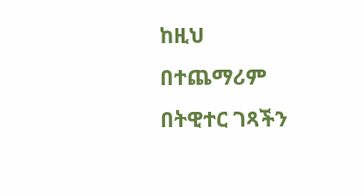ከዚህ በተጨማሪም በትዊተር ገጻችን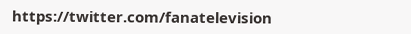https://twitter.com/fanatelevision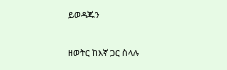ይወዳጁን

ዘወትር ከእኛ ጋር ስላሉ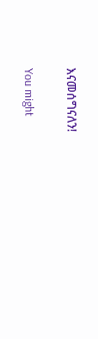እናመሰግናለን!

You might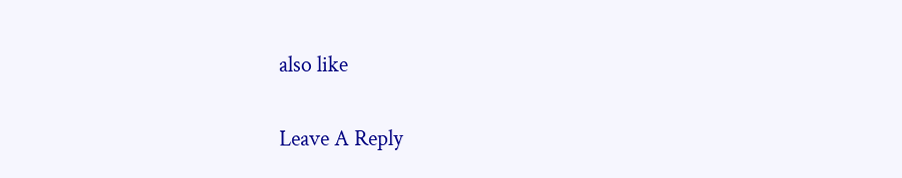also like

Leave A Reply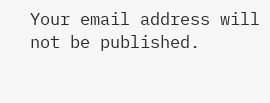Your email address will not be published.